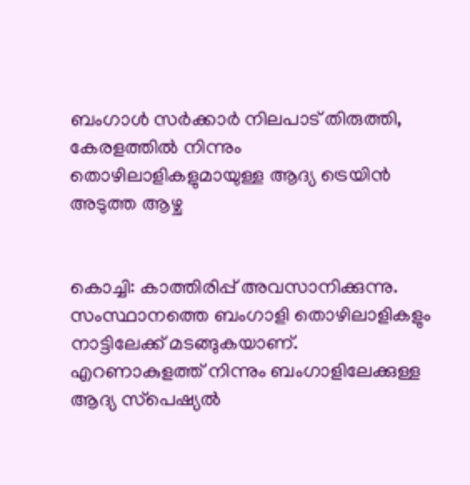ബംഗാള്‍ സര്‍ക്കാര്‍ നിലപാട് തിരുത്തി, കേരളത്തില്‍ നിന്നും തൊഴിലാളികളുമായുള്ള ആദ്യ ട്രെയിന്‍ അടുത്ത ആഴ്ച


കൊച്ചി: കാത്തിരിപ്പ് അവസാനിക്കുന്നു. സംസ്ഥാനത്തെ ബംഗാളി തൊഴിലാളികളും നാട്ടിലേക്ക് മടങ്ങുകയാണ്. എറണാകുളത്ത് നിന്നും ബംഗാളിലേക്കുള്ള ആദ്യ സ്‌പെഷ്യല്‍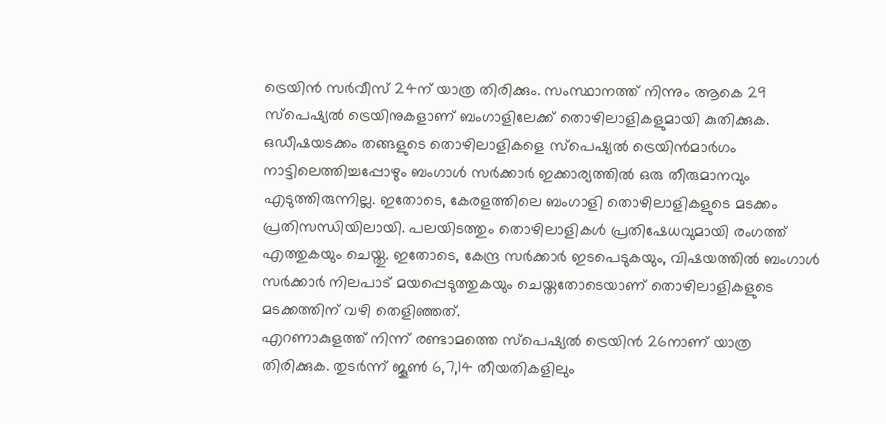ട്രെയിന്‍ സര്‍വീസ് 24ന് യാത്ര തിരിക്കും. സംസ്ഥാനത്ത് നിന്നും ആകെ 29 സ്‌പെഷ്യല്‍ ട്രെയിനുകളാണ് ബംഗാളിലേക്ക് തൊഴിലാളികളുമായി കുതിക്കുക. ഒഡീഷയടക്കം തങ്ങളുടെ തൊഴിലാളികളെ സ്‌പെഷ്യല്‍ ട്രെയിന്‍മാര്‍ഗം നാട്ടിലെത്തിച്ചപ്പോഴും ബംഗാള്‍ സര്‍ക്കാര്‍ ഇക്കാര്യത്തില്‍ ഒരു തീരുമാനവും എടുത്തിരുന്നില്ല. ഇതോടെ, കേരളത്തിലെ ബംഗാളി തൊഴിലാളികളുടെ മടക്കം പ്രതിസന്ധിയിലായി. പലയിടത്തും തൊഴിലാളികള്‍ പ്രതിഷേധവുമായി രംഗത്ത് എത്തുകയും ചെയ്തു. ഇതോടെ, കേന്ദ്ര സര്‍ക്കാര്‍ ഇടപെടുകയും, വിഷയത്തില്‍ ബംഗാള്‍ സര്‍ക്കാര്‍ നിലപാട് മയപ്പെടുത്തുകയും ചെയ്തതോടെയാണ് തൊഴിലാളികളുടെ മടക്കത്തിന് വഴി തെളിഞ്ഞത്.
എറണാകുളത്ത് നിന്ന് രണ്ടാമത്തെ സ്‌പെഷ്യല്‍ ട്രെയിന്‍ 26നാണ് യാത്ര തിരിക്കുക. തുടര്‍ന്ന് ജൂണ്‍ 6,7,14 തീയതികളിലും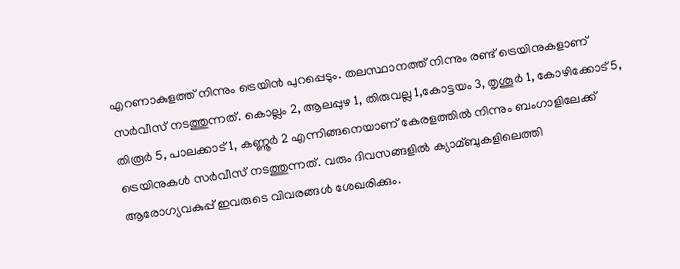എറണാകുളത്ത് നിന്നും ട്രെയിന്‍ പുറപ്പെടും. തലസ്ഥാനത്ത് നിന്നും രണ്ട് ട്രെയിനുകളാണ് സര്‍വീസ് നടത്തുന്നത്. കൊല്ലം 2, ആലപ്പുഴ 1, തിരുവല്ല 1,കോട്ടയം 3, തൃശൂര്‍ 1, കോഴിക്കോട് 5, തിരൂര്‍ 5, പാലക്കാട് 1, കണ്ണൂര്‍ 2 എന്നിങ്ങനെയാണ് കേരളത്തില്‍ നിന്നും ബംഗാളിലേക്ക് ട്രെയിനുകള്‍ സര്‍വീസ് നടത്തുന്നത്. വരും ദിവസങ്ങളില്‍ ക്യാമ്ബുകളിലെത്തി ആരോഗ്യവകുപ്പ് ഇവരുടെ വിവരങ്ങള്‍ ശേഖരിക്കും.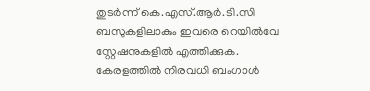തുടര്‍ന്ന് കെ.എസ്.ആര്‍.ടി.സി ബസുകളിലാകും ഇവരെ റെയില്‍വേ സ്റ്റേഷനുകളില്‍ എത്തിക്കുക. കേരളത്തില്‍ നിരവധി ബംഗാള്‍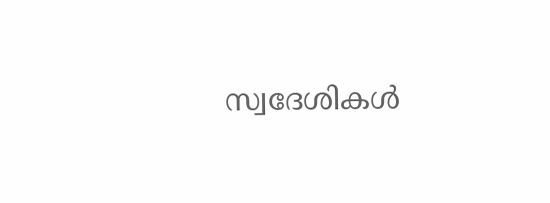സ്വദേശികള്‍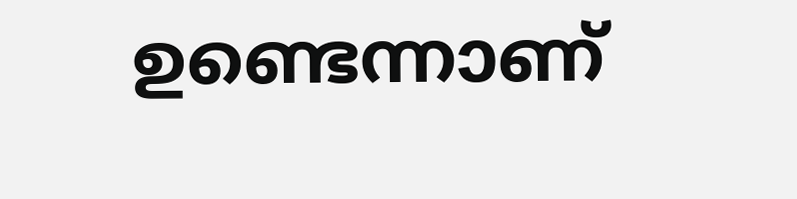ഉണ്ടെന്നാണ്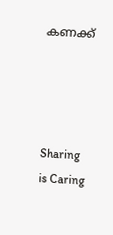കണക്ക്




Sharing is Caring